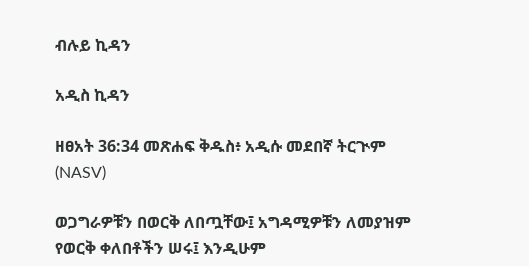ብሉይ ኪዳን

አዲስ ኪዳን

ዘፀአት 36:34 መጽሐፍ ቅዱስ፥ አዲሱ መደበኛ ትርጒም (NASV)

ወጋግራዎቹን በወርቅ ለበጧቸው፤ አግዳሚዎቹን ለመያዝም የወርቅ ቀለበቶችን ሠሩ፤ እንዲሁም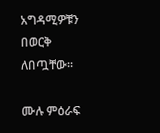አግዳሚዎቹን በወርቅ ለበጧቸው።

ሙሉ ምዕራፍ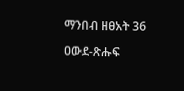ማንበብ ዘፀአት 36

ዐውደ-ጽሑፍ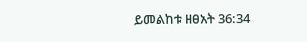ይመልከቱ ዘፀአት 36:34